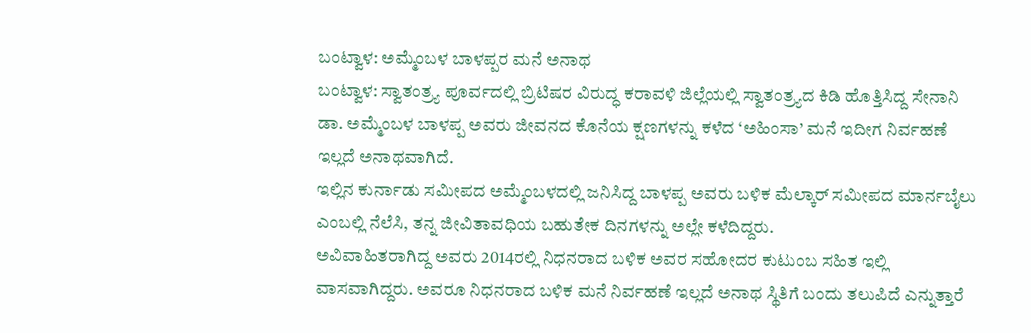ಬಂಟ್ವಾಳ: ಅಮ್ಮೆಂಬಳ ಬಾಳಪ್ಪರ ಮನೆ ಅನಾಥ
ಬಂಟ್ವಾಳ: ಸ್ವಾತಂತ್ರ್ಯ ಪೂರ್ವದಲ್ಲಿ ಬ್ರಿಟಿಷರ ವಿರುದ್ಧ ಕರಾವಳಿ ಜಿಲ್ಲೆಯಲ್ಲಿ ಸ್ವಾತಂತ್ರ್ಯದ ಕಿಡಿ ಹೊತ್ತಿಸಿದ್ದ ಸೇನಾನಿ ಡಾ. ಅಮ್ಮೆಂಬಳ ಬಾಳಪ್ಪ ಅವರು ಜೀವನದ ಕೊನೆಯ ಕ್ಷಣಗಳನ್ನು ಕಳೆದ ‘ಅಹಿಂಸಾ’ ಮನೆ ಇದೀಗ ನಿರ್ವಹಣೆ ಇಲ್ಲದೆ ಅನಾಥವಾಗಿದೆ.
ಇಲ್ಲಿನ ಕುರ್ನಾಡು ಸಮೀಪದ ಅಮ್ಮೆಂಬಳದಲ್ಲಿ ಜನಿಸಿದ್ದ ಬಾಳಪ್ಪ ಅವರು ಬಳಿಕ ಮೆಲ್ಕಾರ್ ಸಮೀಪದ ಮಾರ್ನಬೈಲು ಎಂಬಲ್ಲಿ ನೆಲೆಸಿ, ತನ್ನ ಜೀವಿತಾವಧಿಯ ಬಹುತೇಕ ದಿನಗಳನ್ನು ಅಲ್ಲೇ ಕಳೆದಿದ್ದರು.
ಅವಿವಾಹಿತರಾಗಿದ್ದ ಅವರು 2014ರಲ್ಲಿ ನಿಧನರಾದ ಬಳಿಕ ಅವರ ಸಹೋದರ ಕುಟುಂಬ ಸಹಿತ ಇಲ್ಲಿ ವಾಸವಾಗಿದ್ದರು. ಅವರೂ ನಿಧನರಾದ ಬಳಿಕ ಮನೆ ನಿರ್ವಹಣೆ ಇಲ್ಲದೆ ಅನಾಥ ಸ್ಥಿತಿಗೆ ಬಂದು ತಲುಪಿದೆ ಎನ್ನುತ್ತಾರೆ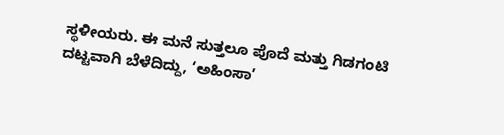ಸ್ಥಳೀಯರು. ಈ ಮನೆ ಸುತ್ತಲೂ ಪೊದೆ ಮತ್ತು ಗಿಡಗಂಟಿ ದಟ್ಟವಾಗಿ ಬೆಳೆದಿದ್ದು, ‘ಅಹಿಂಸಾ’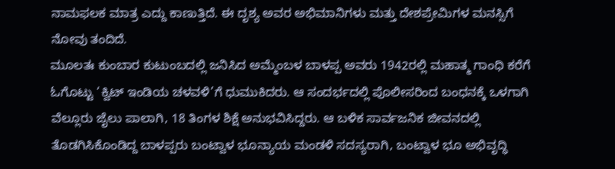ನಾಮಫಲಕ ಮಾತ್ರ ಎದ್ದು ಕಾಣುತ್ತಿದೆ. ಈ ದೃಶ್ಯ ಅವರ ಅಭಿಮಾನಿಗಳು ಮತ್ತು ದೇಶಪ್ರೇಮಿಗಳ ಮನಸ್ಸಿಗೆ ನೋವು ತಂದಿದೆ.
ಮೂಲತಃ ಕುಂಬಾರ ಕುಟುಂಬದಲ್ಲಿ ಜನಿಸಿದ ಅಮ್ಮೆಂಬಳ ಬಾಳಪ್ಪ ಅವರು 1942ರಲ್ಲಿ ಮಹಾತ್ಮ ಗಾಂಧಿ ಕರೆಗೆ ಓಗೊಟ್ಟು ‘ಕ್ವಿಟ್ ಇಂಡಿಯ ಚಳವಳಿ’ಗೆ ಧುಮುಕಿದರು. ಆ ಸಂದರ್ಭದಲ್ಲಿ ಪೊಲೀಸರಿಂದ ಬಂಧನಕ್ಕೆ ಒಳಗಾಗಿ ವೆಲ್ಲೂರು ಜೈಲು ಪಾಲಾಗಿ, 18 ತಿಂಗಳ ಶಿಕ್ಷೆ ಅನುಭವಿಸಿದ್ದರು. ಆ ಬಳಿಕ ಸಾರ್ವಜನಿಕ ಜೀವನದಲ್ಲಿ ತೊಡಗಿಸಿಕೊಂಡಿದ್ದ ಬಾಳಪ್ಪರು ಬಂಟ್ವಾಳ ಭೂನ್ಯಾಯ ಮಂಡಳಿ ಸದಸ್ಯರಾಗಿ, ಬಂಟ್ವಾಳ ಭೂ ಅಭಿವೃದ್ಧಿ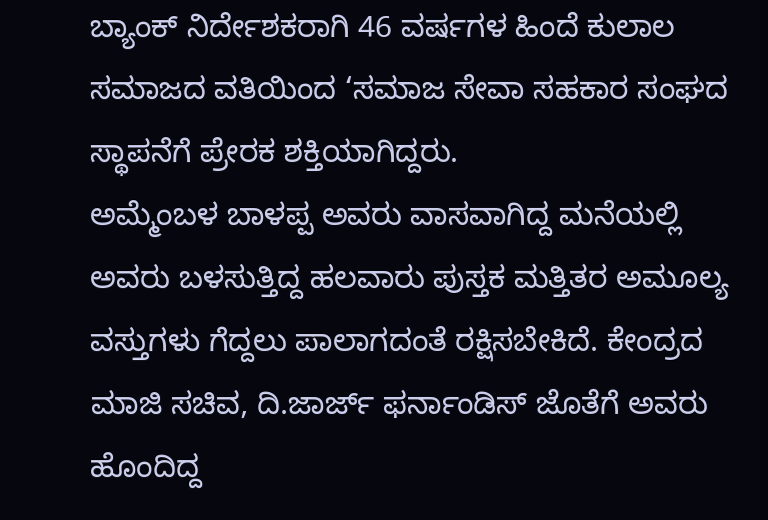ಬ್ಯಾಂಕ್ ನಿರ್ದೇಶಕರಾಗಿ 46 ವರ್ಷಗಳ ಹಿಂದೆ ಕುಲಾಲ ಸಮಾಜದ ವತಿಯಿಂದ ‘ಸಮಾಜ ಸೇವಾ ಸಹಕಾರ ಸಂಘದ ಸ್ಥಾಪನೆಗೆ ಪ್ರೇರಕ ಶಕ್ತಿಯಾಗಿದ್ದರು.
ಅಮ್ಮೆಂಬಳ ಬಾಳಪ್ಪ ಅವರು ವಾಸವಾಗಿದ್ದ ಮನೆಯಲ್ಲಿ ಅವರು ಬಳಸುತ್ತಿದ್ದ ಹಲವಾರು ಪುಸ್ತಕ ಮತ್ತಿತರ ಅಮೂಲ್ಯ ವಸ್ತುಗಳು ಗೆದ್ದಲು ಪಾಲಾಗದಂತೆ ರಕ್ಷಿಸಬೇಕಿದೆ. ಕೇಂದ್ರದ ಮಾಜಿ ಸಚಿವ, ದಿ.ಜಾರ್ಜ್ ಫರ್ನಾಂಡಿಸ್ ಜೊತೆಗೆ ಅವರು ಹೊಂದಿದ್ದ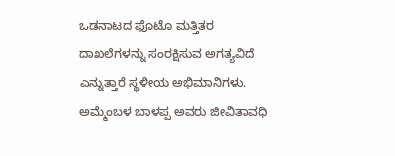ಒಡನಾಟದ ಫೊಟೊ ಮತ್ತಿತರ ದಾಖಲೆಗಳನ್ನು ಸಂರಕ್ಷಿಸುವ ಅಗತ್ಯವಿದೆ ಎನ್ನುತ್ತಾರೆ ಸ್ಥಳೀಯ ಅಭಿಮಾನಿಗಳು.
ಅಮ್ಮೆಂಬಳ ಬಾಳಪ್ಪ ಅವರು ಜೀವಿತಾವಧಿ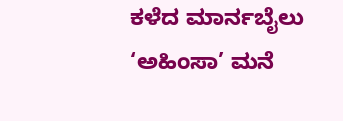ಕಳೆದ ಮಾರ್ನಬೈಲು ‘ಅಹಿಂಸಾ’ ಮನೆ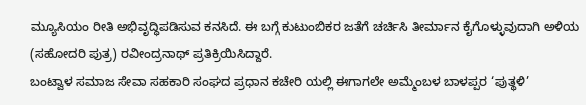ಮ್ಯೂಸಿಯಂ ರೀತಿ ಅಭಿವೃದ್ಧಿಪಡಿಸುವ ಕನಸಿದೆ. ಈ ಬಗ್ಗೆ ಕುಟುಂಬಿಕರ ಜತೆಗೆ ಚರ್ಚಿಸಿ ತೀರ್ಮಾನ ಕೈಗೊಳ್ಳುವುದಾಗಿ ಅಳಿಯ (ಸಹೋದರಿ ಪುತ್ರ) ರವೀಂದ್ರನಾಥ್ ಪ್ರತಿಕ್ರಿಯಿಸಿದ್ದಾರೆ.
ಬಂಟ್ವಾಳ ಸಮಾಜ ಸೇವಾ ಸಹಕಾರಿ ಸಂಘದ ಪ್ರಧಾನ ಕಚೇರಿ ಯಲ್ಲಿ ಈಗಾಗಲೇ ಅಮ್ಮೆಂಬಳ ಬಾಳಪ್ಪರ ‘ಪುತ್ಥಳಿ’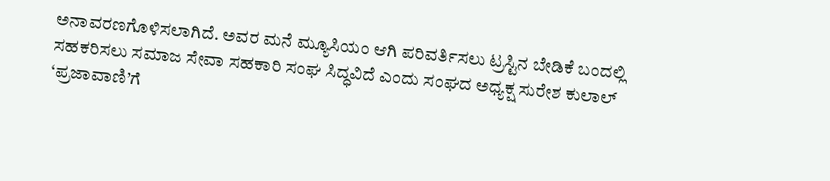ಅನಾವರಣಗೊಳಿಸಲಾಗಿದೆ. ಅವರ ಮನೆ ಮ್ಯೂಸಿಯಂ ಆಗಿ ಪರಿವರ್ತಿಸಲು ಟ್ರಸ್ಟಿನ ಬೇಡಿಕೆ ಬಂದಲ್ಲಿ ಸಹಕರಿಸಲು ಸಮಾಜ ಸೇವಾ ಸಹಕಾರಿ ಸಂಘ ಸಿದ್ಧವಿದೆ ಎಂದು ಸಂಘದ ಅಧ್ಯಕ್ಷ ಸುರೇಶ ಕುಲಾಲ್ ‘ಪ್ರಜಾವಾಣಿ’ಗೆ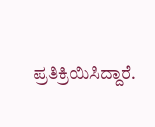ಪ್ರತಿಕ್ರಿಯಿಸಿದ್ದಾರೆ.